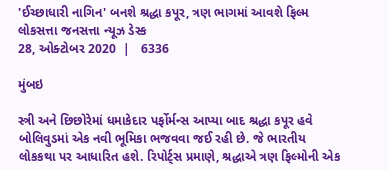'ઈચ્છાધારી નાગિન' બનશે શ્રદ્ધા કપૂર, ત્રણ ભાગમાં આવશે ફિલ્મ
લોકસત્તા જનસત્તા ન્યૂઝ ડેસ્ક
28, ઓક્ટોબર 2020  |   6336

મુંબઇ

સ્ત્રી અને છિછોરેમાં ધમાકેદાર પર્ફોર્મન્સ આપ્યા બાદ શ્રદ્ધા કપૂર હવે બોલિવુડમાં એક નવી ભૂમિકા ભજવવા જઈ રહી છે. જે ભારતીય લોકકથા પર આધારિત હશે. રિપોર્ટ્સ પ્રમાણે, શ્રદ્ધાએ ત્રણ ફિલ્મોની એક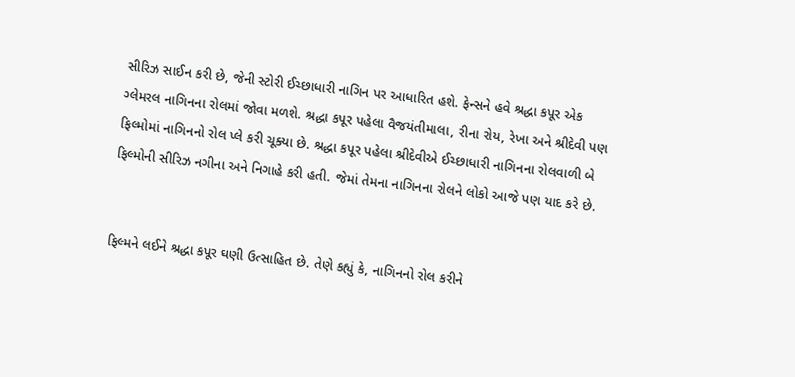સીરિઝ સાઈન કરી છે, જેની સ્ટોરી ઈચ્છાધારી નાગિન પર આધારિત હશે. ફેન્સને હવે શ્રદ્ધા કપૂર એક ગ્લેમરલ નાગિનના રોલમાં જોવા મળશે. શ્રદ્ધા કપૂર પહેલા વૈજયંતીમાલા, રીના રોય, રેખા અને શ્રીદેવી પણ ફિલ્મોમાં નાગિનનો રોલ પ્લે કરી ચૂક્યા છે. શ્રદ્ધા કપૂર પહેલા શ્રીદેવીએ ઈચ્છાધારી નાગિનના રોલવાળી બે ફિલ્મોની સીરિઝ નગીના અને નિગાહે કરી હતી. જેમાં તેમના નાગિનના રોલને લોકો આજે પણ યાદ કરે છે.


ફિલ્મને લઈને શ્રદ્ધા કપૂર ઘણી ઉત્સાહિત છે. તેણે કહ્યું કે, નાગિનનો રોલ કરીને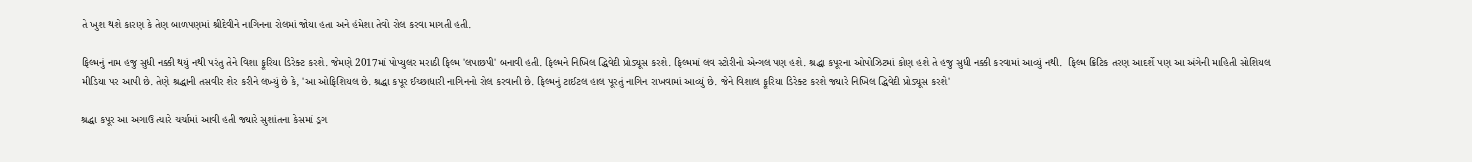તે ખુશ થશે કારણ કે તેણ બાળપણમાં શ્રીદેવીને નાગિનના રોલમાં જોયા હતા અને હંમેશા તેવો રોલ કરવા માગતી હતી.

ફિલ્મનું નામ હજુ સુધી નક્કી થયું નથી પરંતુ તેને વિશા ફૂરિયા ડિરેક્ટ કરશે. જેમણે 2017માં પોપ્યુલર મરાઠી ફિલ્મ 'લપાછપી' બનાવી હતી. ફિલ્મને નિખિલ દ્ધિવેદી પ્રોડ્યૂસ કરશે. ફિલ્મમાં લવ સ્ટોરીનો એન્ગલ પણ હશે. શ્રદ્ધા કપૂરના ઓપોઝિટમાં કોણ હશે તે હજુ સુધી નક્કી કરવામાં આવ્યું નથી.  ફિલ્મ ક્રિટિક તરણ આદર્શે પણ આ અંગેની માહિતી સોશિયલ મીડિયા પર આપી છે. તેણે શ્રદ્ધાની તસવીર શેર કરીને લખ્યું છે કે, 'આ ઓફિશિયલ છે. શ્રદ્ધા કપૂર ઈચ્છાધારી નાગિનનો રોલ કરવાની છે. ફિલ્મનું ટાઈટલ હાલ પૂરતું નાગિન રાખવામાં આવ્યું છે. જેને વિશાલ ફૂરિયા ડિરેક્ટ કરશે જ્યારે નિખિલ દ્ધિવેદી પ્રોડ્યૂસ કરશે'

શ્રદ્ધા કપૂર આ અગાઉ ત્યારે ચર્ચામાં આવી હતી જ્યારે સુશાંતના કેસમાં ડ્રગ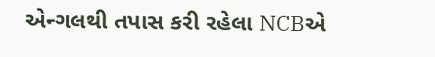એન્ગલથી તપાસ કરી રહેલા NCBએ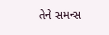તેને સમન્સ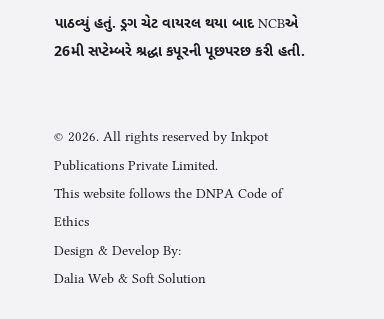પાઠવ્યું હતું. ડ્રગ ચેટ વાયરલ થયા બાદ NCBએ 26મી સપ્ટેમ્બરે શ્રદ્ધા કપૂરની પૂછપરછ કરી હતી.


© 2026. All rights reserved by Inkpot Publications Private Limited.
This website follows the DNPA Code of Ethics
Design & Develop By:
Dalia Web & Soft Solution